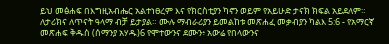ይህ መፅሐፍ በእግዚአብሔር አልተነፀረም እና የክርስቲያን ካኖን ወይም የአይሁድ ታናክ ክፍል አይደለም። ለታሪክና ለጥናት ዓላማ ብቻ ይታያል። ሙሉ ማብራሪያን ይመልከቱ መጽሐፈ መቃብያን ካልእ 5:6 - የአማርኛ መጽሐፍ ቅዱስ (ሰማንያ አሃዱ)6 የሞተውንና ደሙን፥ አውሬ የበላውንና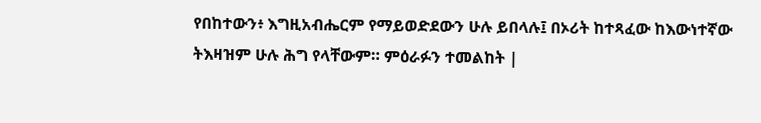የበከተውን፥ እግዚአብሔርም የማይወድደውን ሁሉ ይበላሉ፤ በኦሪት ከተጻፈው ከእውነተኛው ትእዛዝም ሁሉ ሕግ የላቸውም። ምዕራፉን ተመልከት |